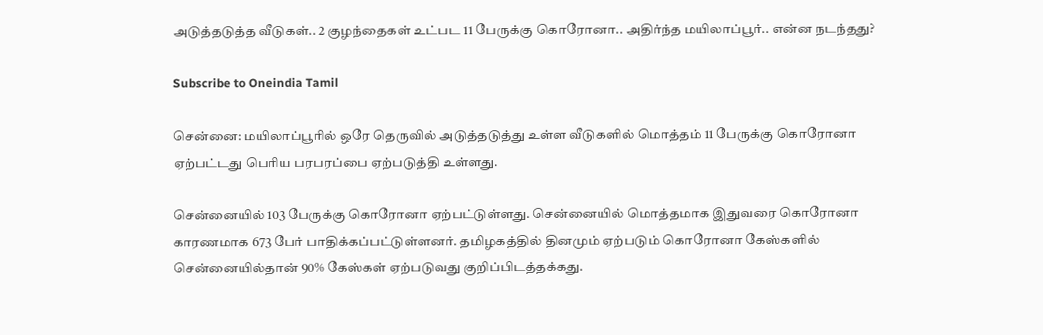அடுத்தடுத்த வீடுகள்.. 2 குழந்தைகள் உட்பட 11 பேருக்கு கொரோனா.. அதிர்ந்த மயிலாப்பூர்.. என்ன நடந்தது?

Subscribe to Oneindia Tamil

சென்னை: மயிலாப்பூரில் ஒரே தெருவில் அடுத்தடுத்து உள்ள வீடுகளில் மொத்தம் 11 பேருக்கு கொரோனா ஏற்பட்டது பெரிய பரபரப்பை ஏற்படுத்தி உள்ளது.

சென்னையில் 103 பேருக்கு கொரோனா ஏற்பட்டுள்ளது. சென்னையில் மொத்தமாக இதுவரை கொரோனா காரணமாக 673 பேர் பாதிக்கப்பட்டுள்ளனர். தமிழகத்தில் தினமும் ஏற்படும் கொரோனா கேஸ்களில் சென்னையில்தான் 90% கேஸ்கள் ஏற்படுவது குறிப்பிடத்தக்கது.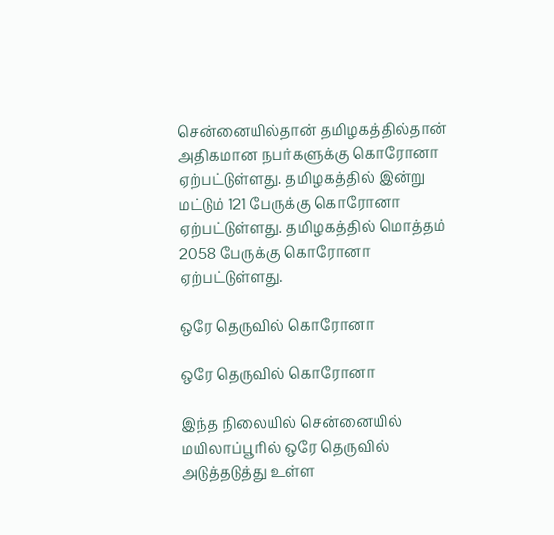சென்னையில்தான் தமிழகத்தில்தான் அதிகமான நபர்களுக்கு கொரோனா ஏற்பட்டுள்ளது. தமிழகத்தில் இன்று மட்டும் 121 பேருக்கு கொரோனா ஏற்பட்டுள்ளது. தமிழகத்தில் மொத்தம் 2058 பேருக்கு கொரோனா ஏற்பட்டுள்ளது.

ஒரே தெருவில் கொரோனா

ஒரே தெருவில் கொரோனா

இந்த நிலையில் சென்னையில் மயிலாப்பூரில் ஒரே தெருவில் அடுத்தடுத்து உள்ள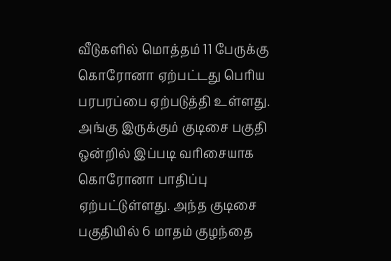வீடுகளில் மொத்தம் 11 பேருக்கு கொரோனா ஏற்பட்டது பெரிய பரபரப்பை ஏற்படுத்தி உள்ளது. அங்கு இருக்கும் குடிசை பகுதி ஒன்றில் இப்படி வரிசையாக கொரோனா பாதிப்பு ஏற்பட்டுள்ளது. அந்த குடிசை பகுதியில் 6 மாதம் குழந்தை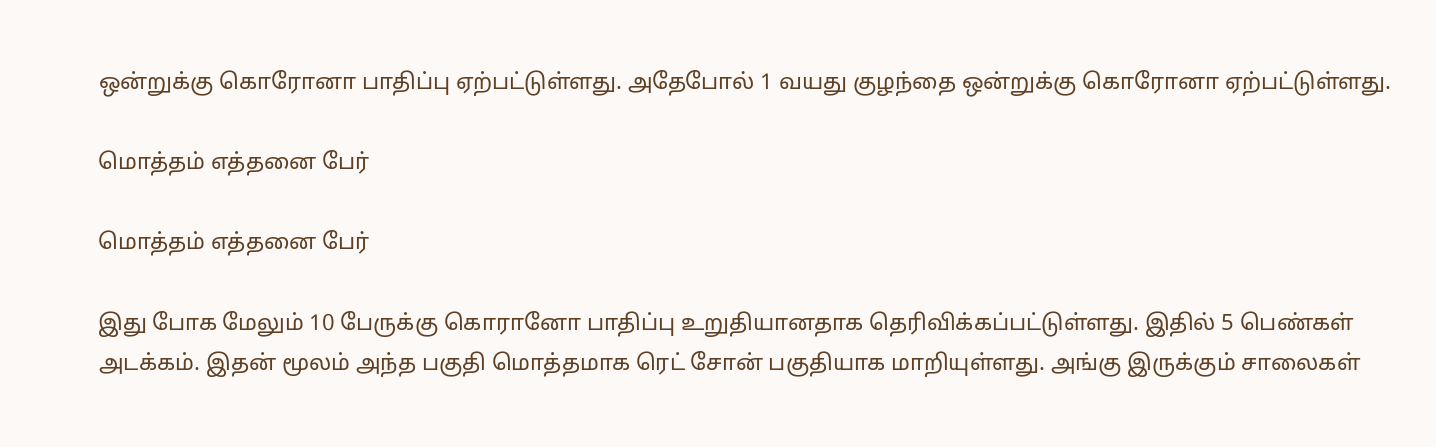ஒன்றுக்கு கொரோனா பாதிப்பு ஏற்பட்டுள்ளது. அதேபோல் 1 வயது குழந்தை ஒன்றுக்கு கொரோனா ஏற்பட்டுள்ளது.

மொத்தம் எத்தனை பேர்

மொத்தம் எத்தனை பேர்

இது போக மேலும் 10 பேருக்கு கொரானோ பாதிப்பு உறுதியானதாக தெரிவிக்கப்பட்டுள்ளது. இதில் 5 பெண்கள் அடக்கம். இதன் மூலம் அந்த பகுதி மொத்தமாக ரெட் சோன் பகுதியாக மாறியுள்ளது. அங்கு இருக்கும் சாலைகள்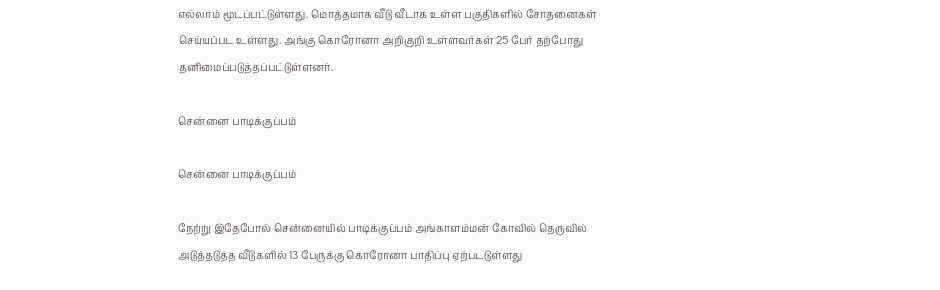எல்லாம் மூடப்பட்டுள்ளது. மொத்தமாக வீடு வீடாக உள்ள பகுதிகளில் சோதனைகள் செய்யப்பட உள்ளது. அங்கு கொரோனா அறிகுறி உள்ளவர்கள் 25 பேர் தற்போது தனிமைப்படுத்தப்பட்டுள்ளனர்.

சென்னை பாடிக்குப்பம்

சென்னை பாடிக்குப்பம்

நேற்று இதேபோல் சென்னையில் பாடிக்குப்பம் அங்காளம்மன் கோவில் தெருவில் அடுத்தடுத்த வீடுகளில் 13 பேருக்கு கொரோனா பாதிப்பு ஏற்படடுள்ளது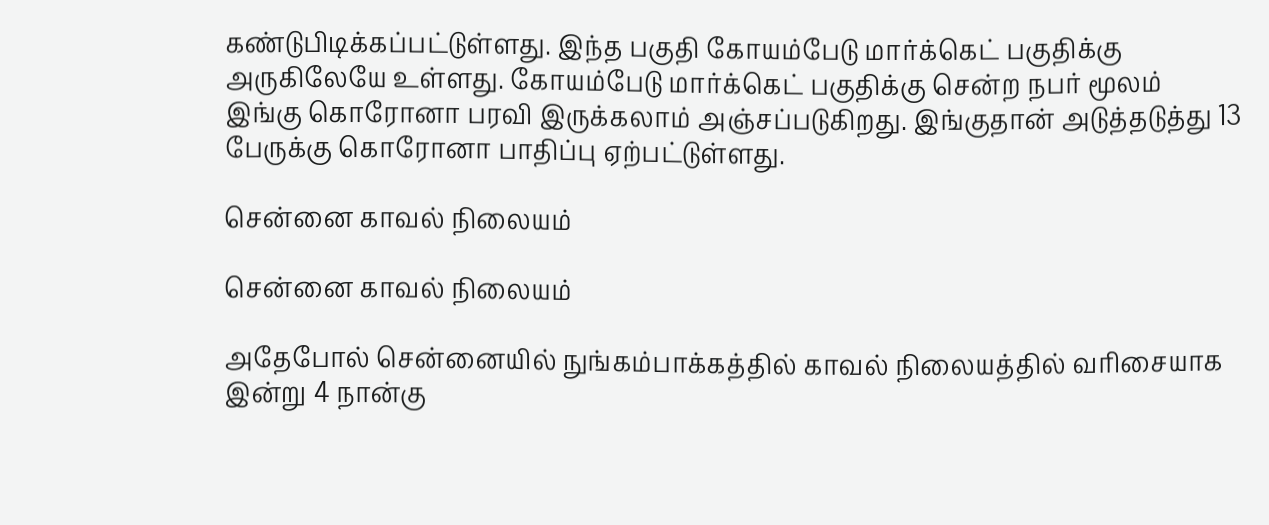கண்டுபிடிக்கப்பட்டுள்ளது. இந்த பகுதி கோயம்பேடு மார்க்கெட் பகுதிக்கு அருகிலேயே உள்ளது. கோயம்பேடு மார்க்கெட் பகுதிக்கு சென்ற நபர் மூலம் இங்கு கொரோனா பரவி இருக்கலாம் அஞ்சப்படுகிறது. இங்குதான் அடுத்தடுத்து 13 பேருக்கு கொரோனா பாதிப்பு ஏற்பட்டுள்ளது.

சென்னை காவல் நிலையம்

சென்னை காவல் நிலையம்

அதேபோல் சென்னையில் நுங்கம்பாக்கத்தில் காவல் நிலையத்தில் வரிசையாக இன்று 4 நான்கு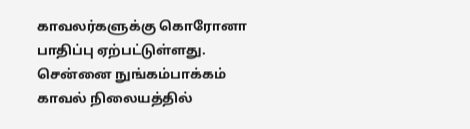காவலர்களுக்கு கொரோனா பாதிப்பு ஏற்பட்டுள்ளது. சென்னை நுங்கம்பாக்கம் காவல் நிலையத்தில்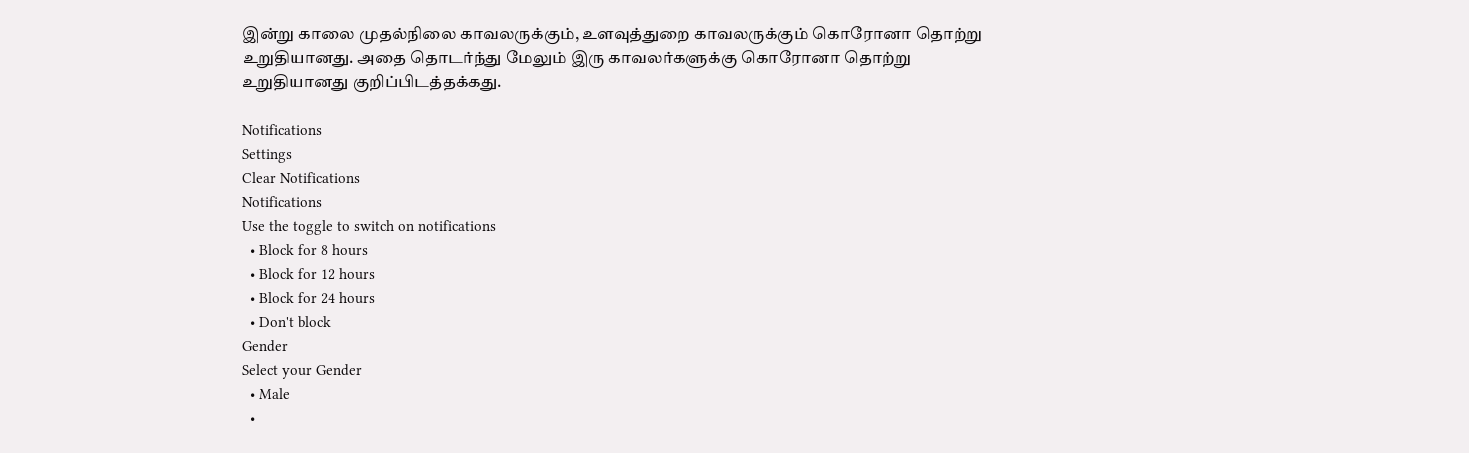இன்று காலை முதல்நிலை காவலருக்கும், உளவுத்துறை காவலருக்கும் கொரோனா தொற்று உறுதியானது. அதை தொடர்ந்து மேலும் இரு காவலர்களுக்கு கொரோனா தொற்று உறுதியானது குறிப்பிடத்தக்கது.

Notifications
Settings
Clear Notifications
Notifications
Use the toggle to switch on notifications
  • Block for 8 hours
  • Block for 12 hours
  • Block for 24 hours
  • Don't block
Gender
Select your Gender
  • Male
  •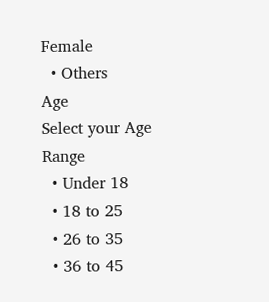Female
  • Others
Age
Select your Age Range
  • Under 18
  • 18 to 25
  • 26 to 35
  • 36 to 45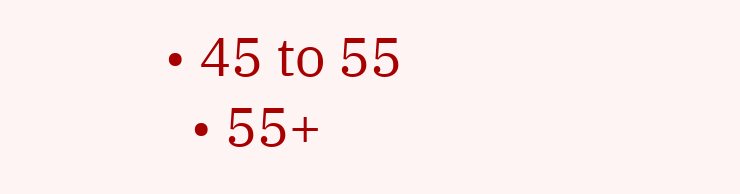• 45 to 55
  • 55+